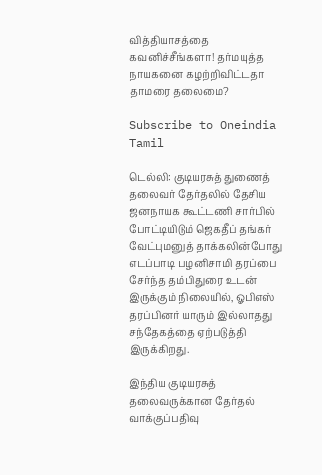வித்தியாசத்தை கவனிச்சீங்களா! தர்மயுத்த நாயகனை கழற்றிவிட்டதா தாமரை தலைமை?

Subscribe to Oneindia Tamil

டெல்லி: குடியரசுத் துணைத் தலைவர் தேர்தலில் தேசிய ஜனநாயக கூட்டணி சார்பில் போட்டியிடும் ஜெகதீப் தங்கர் வேட்புமனுத் தாக்கலின்போது எடப்பாடி பழனிசாமி தரப்பை சேர்ந்த தம்பிதுரை உடன் இருக்கும் நிலையில், ஓபிஎஸ் தரப்பினர் யாரும் இல்லாதது சந்தேகத்தை ஏற்படுத்தி இருக்கிறது.

இந்திய குடியரசுத் தலைவருக்கான தேர்தல் வாக்குப்பதிவு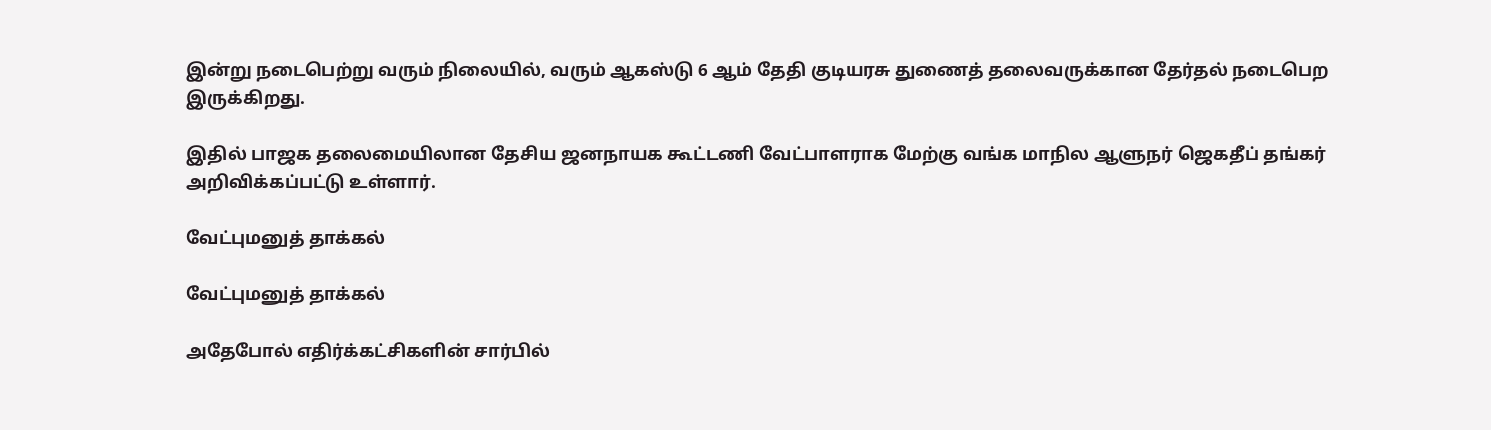இன்று நடைபெற்று வரும் நிலையில், வரும் ஆகஸ்டு 6 ஆம் தேதி குடியரசு துணைத் தலைவருக்கான தேர்தல் நடைபெற இருக்கிறது.

இதில் பாஜக தலைமையிலான தேசிய ஜனநாயக கூட்டணி வேட்பாளராக மேற்கு வங்க மாநில ஆளுநர் ஜெகதீப் தங்கர் அறிவிக்கப்பட்டு உள்ளார்.

வேட்புமனுத் தாக்கல்

வேட்புமனுத் தாக்கல்

அதேபோல் எதிர்க்கட்சிகளின் சார்பில்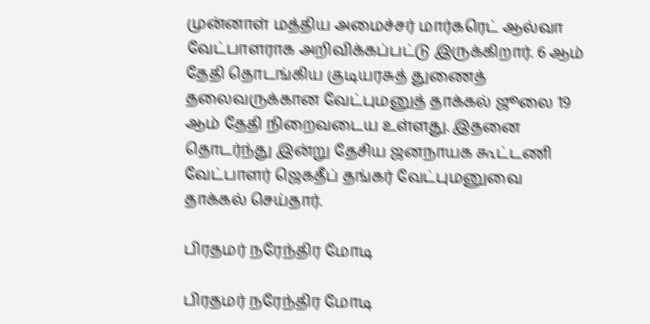முன்னாள் மத்திய அமைச்சர் மார்கரெட் ஆல்வா வேட்பாளராக அறிவிக்கப்பட்டு இருக்கிறார். 6 ஆம் தேதி தொடங்கிய குடியரசுத் துணைத் தலைவருக்கான வேட்புமனுத் தாக்கல் ஜூலை 19 ஆம் தேதி நிறைவடைய உள்ளது. இதனை தொடர்ந்து இன்று தேசிய ஜனநாயக கூட்டணி வேட்பாளர் ஜெகதீப் தங்கர் வேட்புமனுவை தாக்கல் செய்தார்.

பிரதமர் நரேந்திர மோடி

பிரதமர் நரேந்திர மோடி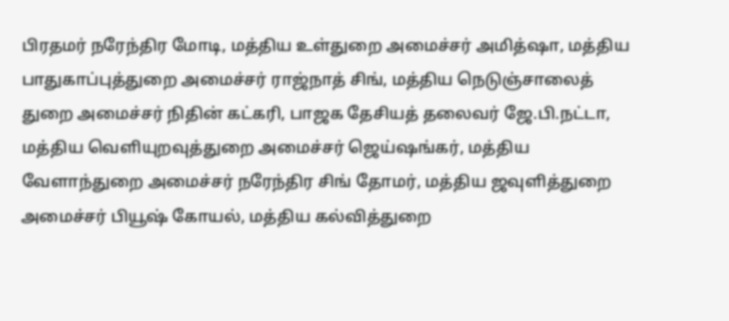பிரதமர் நரேந்திர மோடி, மத்திய உள்துறை அமைச்சர் அமித்ஷா, மத்திய பாதுகாப்புத்துறை அமைச்சர் ராஜ்நாத் சிங், மத்திய நெடுஞ்சாலைத் துறை அமைச்சர் நிதின் கட்கரி, பாஜக தேசியத் தலைவர் ஜே.பி.நட்டா, மத்திய வெளியுறவுத்துறை அமைச்சர் ஜெய்ஷங்கர், மத்திய வேளாந்துறை அமைச்சர் நரேந்திர சிங் தோமர், மத்திய ஜவுளித்துறை அமைச்சர் பியூஷ் கோயல், மத்திய கல்வித்துறை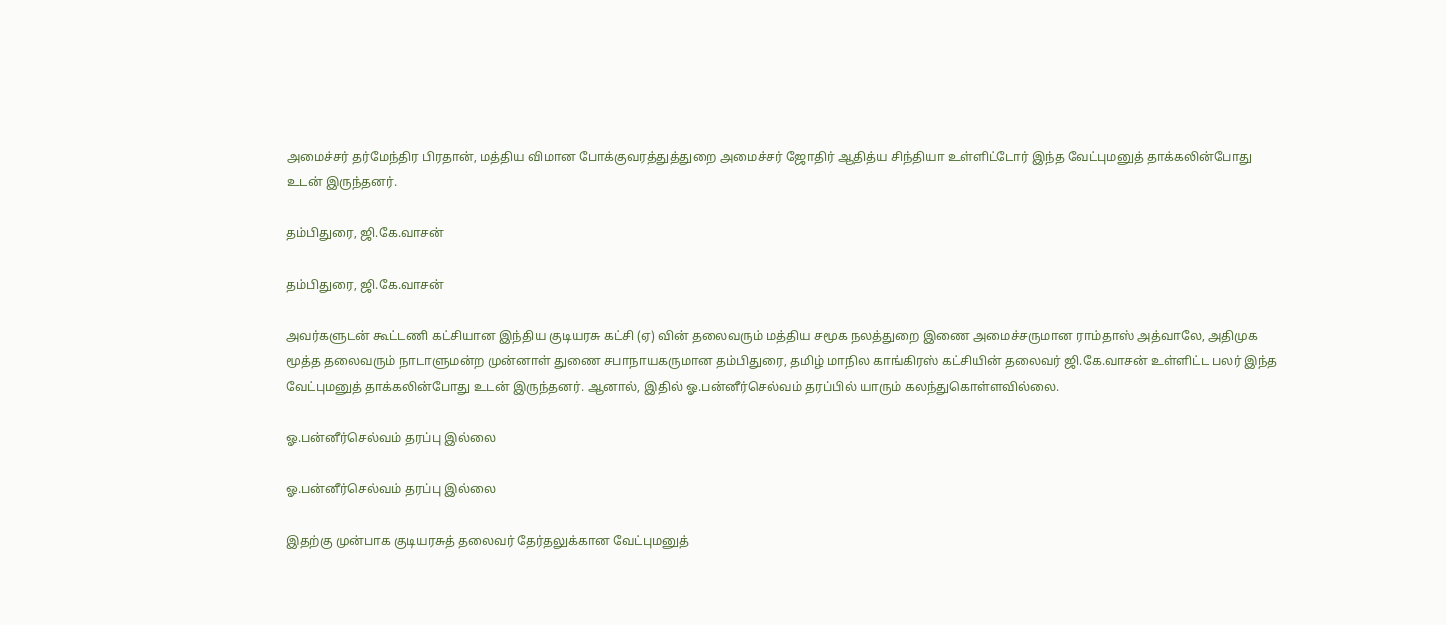அமைச்சர் தர்மேந்திர பிரதான், மத்திய விமான போக்குவரத்துத்துறை அமைச்சர் ஜோதிர் ஆதித்ய சிந்தியா உள்ளிட்டோர் இந்த வேட்புமனுத் தாக்கலின்போது உடன் இருந்தனர்.

தம்பிதுரை, ஜி.கே.வாசன்

தம்பிதுரை, ஜி.கே.வாசன்

அவர்களுடன் கூட்டணி கட்சியான இந்திய குடியரசு கட்சி (ஏ) வின் தலைவரும் மத்திய சமூக நலத்துறை இணை அமைச்சருமான ராம்தாஸ் அத்வாலே, அதிமுக மூத்த தலைவரும் நாடாளுமன்ற முன்னாள் துணை சபாநாயகருமான தம்பிதுரை, தமிழ் மாநில காங்கிரஸ் கட்சியின் தலைவர் ஜி.கே.வாசன் உள்ளிட்ட பலர் இந்த வேட்புமனுத் தாக்கலின்போது உடன் இருந்தனர். ஆனால், இதில் ஓ.பன்னீர்செல்வம் தரப்பில் யாரும் கலந்துகொள்ளவில்லை.

ஓ.பன்னீர்செல்வம் தரப்பு இல்லை

ஓ.பன்னீர்செல்வம் தரப்பு இல்லை

இதற்கு முன்பாக குடியரசுத் தலைவர் தேர்தலுக்கான வேட்புமனுத்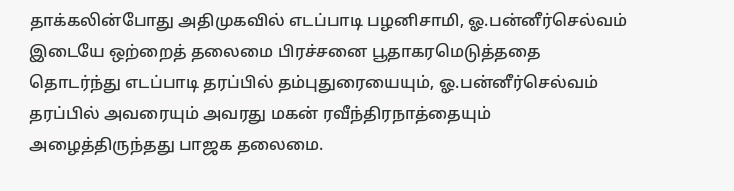தாக்கலின்போது அதிமுகவில் எடப்பாடி பழனிசாமி, ஓ.பன்னீர்செல்வம் இடையே ஒற்றைத் தலைமை பிரச்சனை பூதாகரமெடுத்ததை தொடர்ந்து எடப்பாடி தரப்பில் தம்புதுரையையும், ஓ.பன்னீர்செல்வம் தரப்பில் அவரையும் அவரது மகன் ரவீந்திரநாத்தையும் அழைத்திருந்தது பாஜக தலைமை.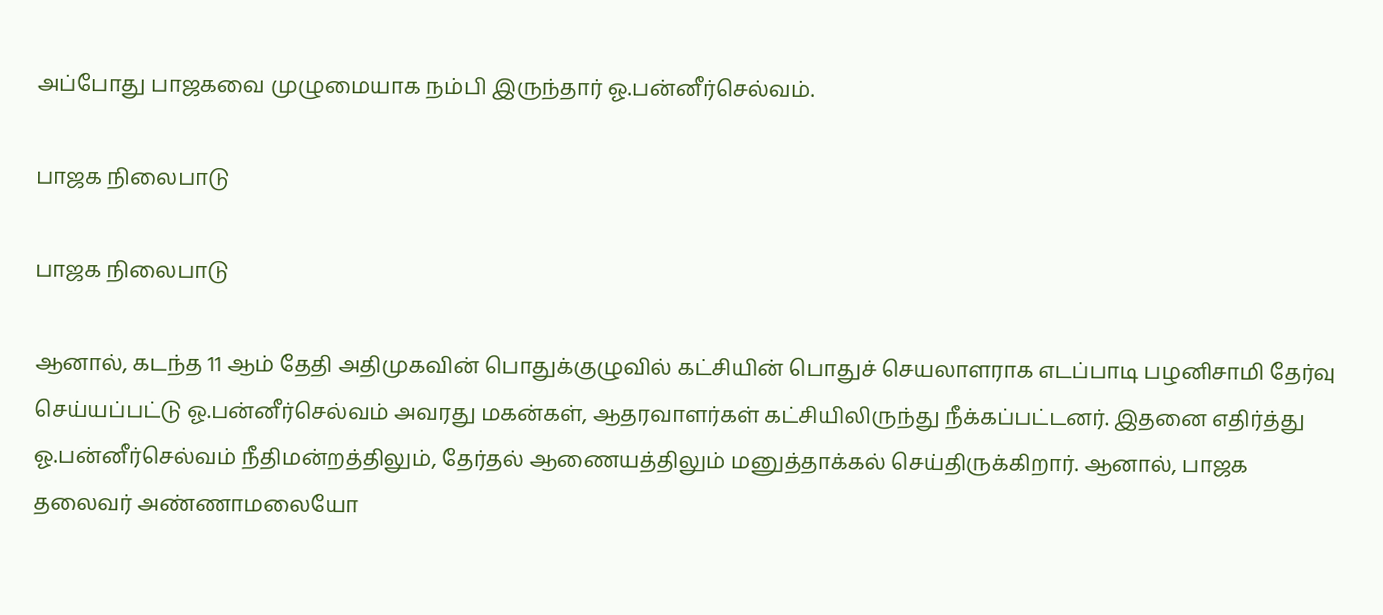அப்போது பாஜகவை முழுமையாக நம்பி இருந்தார் ஓ.பன்னீர்செல்வம்.

பாஜக நிலைபாடு

பாஜக நிலைபாடு

ஆனால், கடந்த 11 ஆம் தேதி அதிமுகவின் பொதுக்குழுவில் கட்சியின் பொதுச் செயலாளராக எடப்பாடி பழனிசாமி தேர்வு செய்யப்பட்டு ஓ.பன்னீர்செல்வம் அவரது மகன்கள், ஆதரவாளர்கள் கட்சியிலிருந்து நீக்கப்பட்டனர். இதனை எதிர்த்து ஓ.பன்னீர்செல்வம் நீதிமன்றத்திலும், தேர்தல் ஆணையத்திலும் மனுத்தாக்கல் செய்திருக்கிறார். ஆனால், பாஜக தலைவர் அண்ணாமலையோ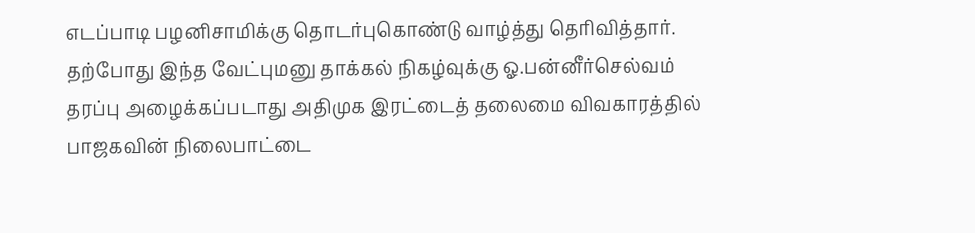எடப்பாடி பழனிசாமிக்கு தொடர்புகொண்டு வாழ்த்து தெரிவித்தார். தற்போது இந்த வேட்புமனு தாக்கல் நிகழ்வுக்கு ஓ.பன்னீர்செல்வம் தரப்பு அழைக்கப்படாது அதிமுக இரட்டைத் தலைமை விவகாரத்தில் பாஜகவின் நிலைபாட்டை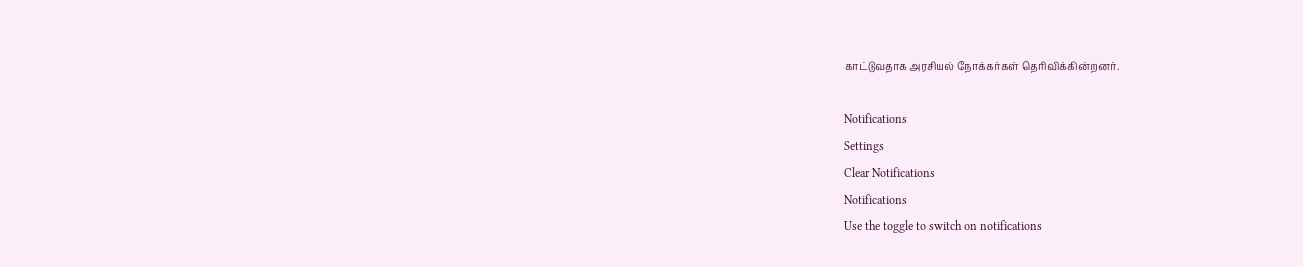காட்டுவதாக அரசியல் நோக்கர்கள் தெரிவிக்கின்றனர்.

Notifications
Settings
Clear Notifications
Notifications
Use the toggle to switch on notifications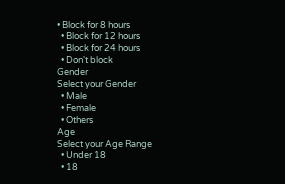• Block for 8 hours
  • Block for 12 hours
  • Block for 24 hours
  • Don't block
Gender
Select your Gender
  • Male
  • Female
  • Others
Age
Select your Age Range
  • Under 18
  • 18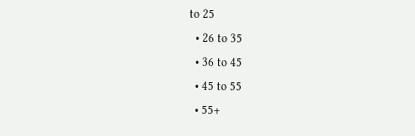to 25
  • 26 to 35
  • 36 to 45
  • 45 to 55
  • 55+